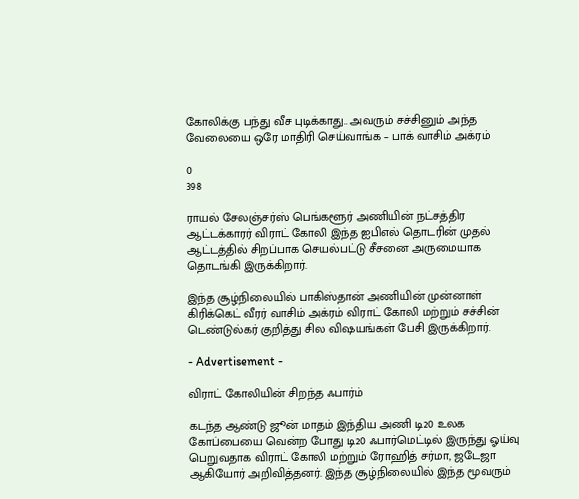கோலிக்கு பந்து வீச புடிக்காது.. அவரும் சச்சினும் அந்த வேலையை ஒரே மாதிரி செய்வாங்க – பாக் வாசிம் அக்ரம்

0
398

ராயல் சேலஞ்சர்ஸ் பெங்களூர் அணியின் நட்சத்திர ஆட்டக்காரர் விராட் கோலி இந்த ஐபிஎல் தொடரின் முதல் ஆட்டத்தில் சிறப்பாக செயல்பட்டு சீசனை அருமையாக தொடங்கி இருக்கிறார்.

இந்த சூழ்நிலையில் பாகிஸ்தான் அணியின் முன்னாள் கிரிக்கெட் வீரர் வாசிம் அக்ரம் விராட் கோலி மற்றும் சச்சின் டெண்டுல்கர் குறித்து சில விஷயங்கள் பேசி இருக்கிறார்.

- Advertisement -

விராட் கோலியின் சிறந்த ஃபார்ம்

கடந்த ஆண்டு ஜூன் மாதம் இந்திய அணி டி20 உலக கோப்பையை வென்ற போது டி20 ஃபார்மெட்டில் இருந்து ஓய்வு பெறுவதாக விராட் கோலி மற்றும் ரோஹித் சர்மா, ஜடேஜா ஆகியோர் அறிவித்தனர். இந்த சூழ்நிலையில் இந்த மூவரும்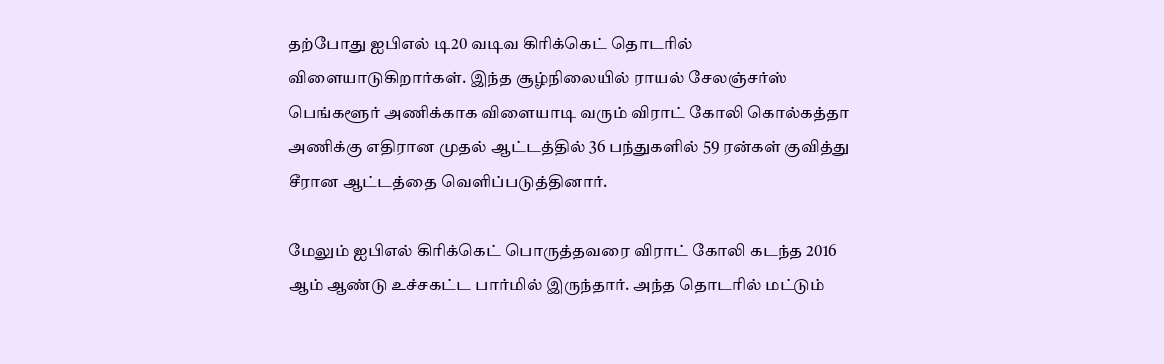தற்போது ஐபிஎல் டி20 வடிவ கிரிக்கெட் தொடரில் விளையாடுகிறார்கள். இந்த சூழ்நிலையில் ராயல் சேலஞ்சர்ஸ் பெங்களூர் அணிக்காக விளையாடி வரும் விராட் கோலி கொல்கத்தா அணிக்கு எதிரான முதல் ஆட்டத்தில் 36 பந்துகளில் 59 ரன்கள் குவித்து சீரான ஆட்டத்தை வெளிப்படுத்தினார்.

மேலும் ஐபிஎல் கிரிக்கெட் பொருத்தவரை விராட் கோலி கடந்த 2016 ஆம் ஆண்டு உச்சகட்ட பார்மில் இருந்தார். அந்த தொடரில் மட்டும்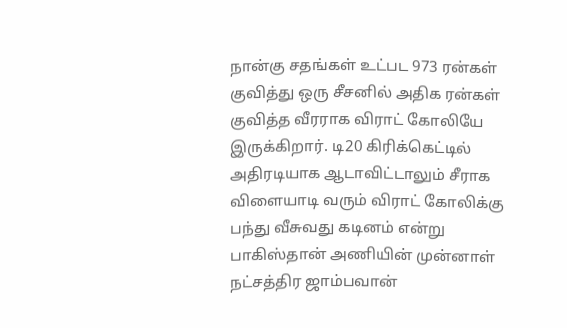நான்கு சதங்கள் உட்பட 973 ரன்கள் குவித்து ஒரு சீசனில் அதிக ரன்கள் குவித்த வீரராக விராட் கோலியே இருக்கிறார். டி20 கிரிக்கெட்டில் அதிரடியாக ஆடாவிட்டாலும் சீராக விளையாடி வரும் விராட் கோலிக்கு பந்து வீசுவது கடினம் என்று பாகிஸ்தான் அணியின் முன்னாள் நட்சத்திர ஜாம்பவான்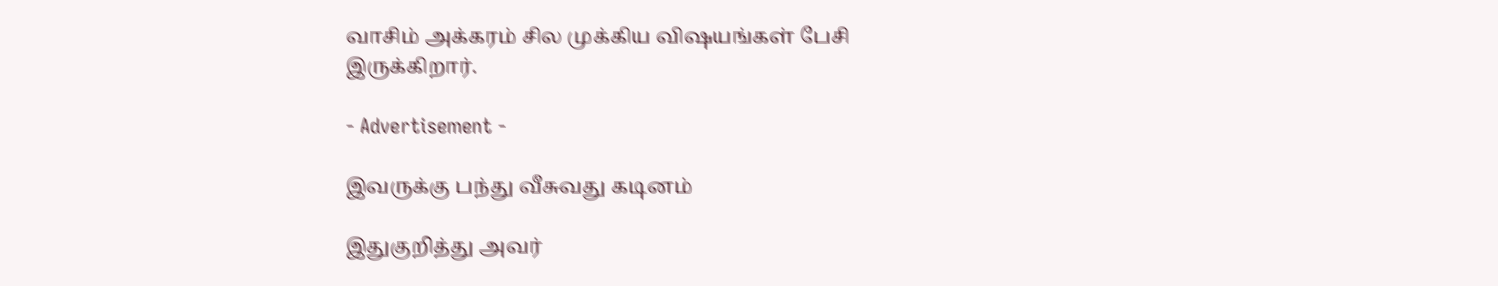வாசிம் அக்கரம் சில முக்கிய விஷயங்கள் பேசி இருக்கிறார்.

- Advertisement -

இவருக்கு பந்து வீசுவது கடினம்

இதுகுறித்து அவர்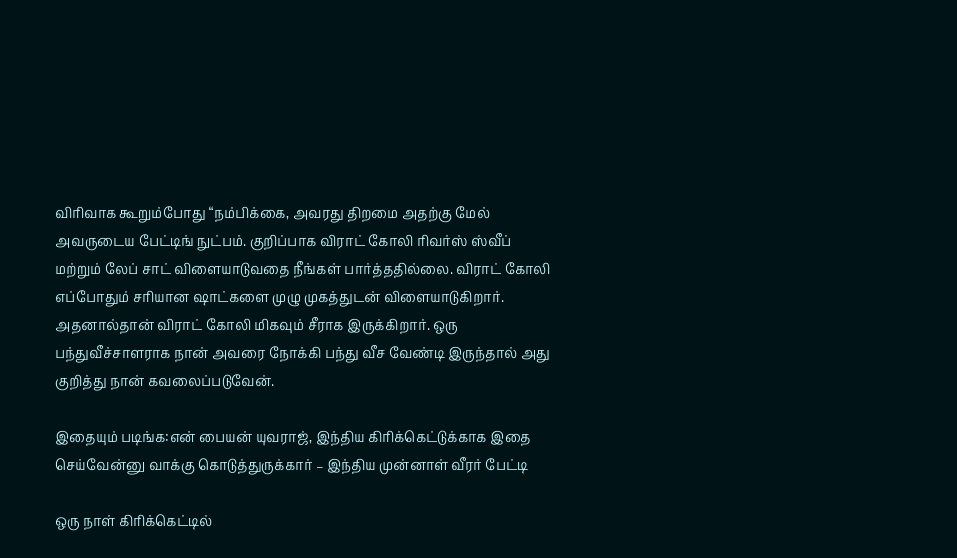விரிவாக கூறும்போது “நம்பிக்கை, அவரது திறமை அதற்கு மேல் அவருடைய பேட்டிங் நுட்பம். குறிப்பாக விராட் கோலி ரிவர்ஸ் ஸ்வீப் மற்றும் லேப் சாட் விளையாடுவதை நீங்கள் பார்த்ததில்லை. விராட் கோலி எப்போதும் சரியான ஷாட்களை முழு முகத்துடன் விளையாடுகிறார். அதனால்தான் விராட் கோலி மிகவும் சீராக இருக்கிறார். ஒரு பந்துவீச்சாளராக நான் அவரை நோக்கி பந்து வீச வேண்டி இருந்தால் அது குறித்து நான் கவலைப்படுவேன்.

இதையும் படிங்க:என் பையன் யுவராஜ், இந்திய கிரிக்கெட்டுக்காக இதை செய்வேன்னு வாக்கு கொடுத்துருக்கார் – இந்திய முன்னாள் வீரர் பேட்டி

ஒரு நாள் கிரிக்கெட்டில்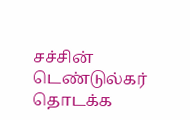சச்சின் டெண்டுல்கர் தொடக்க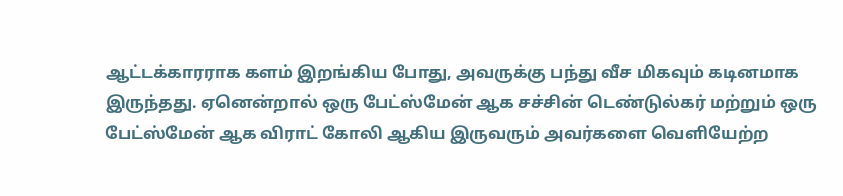ஆட்டக்காரராக களம் இறங்கிய போது, அவருக்கு பந்து வீச மிகவும் கடினமாக இருந்தது. ஏனென்றால் ஒரு பேட்ஸ்மேன் ஆக சச்சின் டெண்டுல்கர் மற்றும் ஒரு பேட்ஸ்மேன் ஆக விராட் கோலி ஆகிய இருவரும் அவர்களை வெளியேற்ற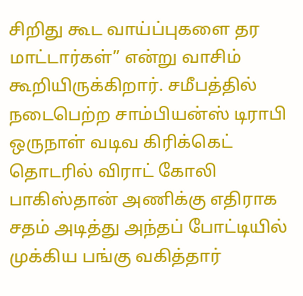சிறிது கூட வாய்ப்புகளை தர மாட்டார்கள்” என்று வாசிம் கூறியிருக்கிறார். சமீபத்தில் நடைபெற்ற சாம்பியன்ஸ் டிராபி ஒருநாள் வடிவ கிரிக்கெட் தொடரில் விராட் கோலி பாகிஸ்தான் அணிக்கு எதிராக சதம் அடித்து அந்தப் போட்டியில் முக்கிய பங்கு வகித்தார்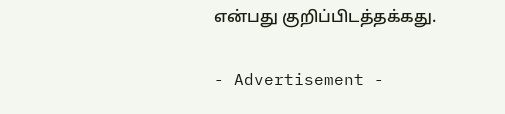என்பது குறிப்பிடத்தக்கது.

- Advertisement -